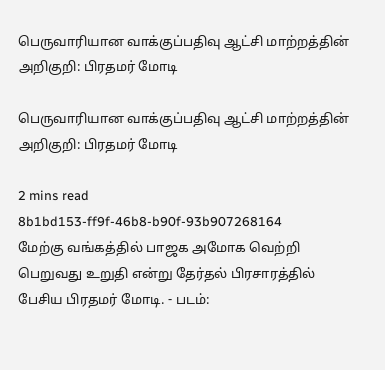பெருவாரியான வாக்குப்பதிவு ஆட்சி மாற்றத்தின் அறிகுறி: பிரதமர் மோடி

பெருவாரியான வாக்குப்பதிவு ஆட்சி மாற்றத்தின் அறிகுறி: பிரதமர் மோடி

2 mins read
8b1bd153-ff9f-46b8-b90f-93b907268164
மேற்கு வங்கத்தில் பாஜக அமோக வெற்றி பெறுவது உறுதி என்று தேர்தல் பிரசாரத்தில் பேசிய பிரதமர் மோடி. - படம்: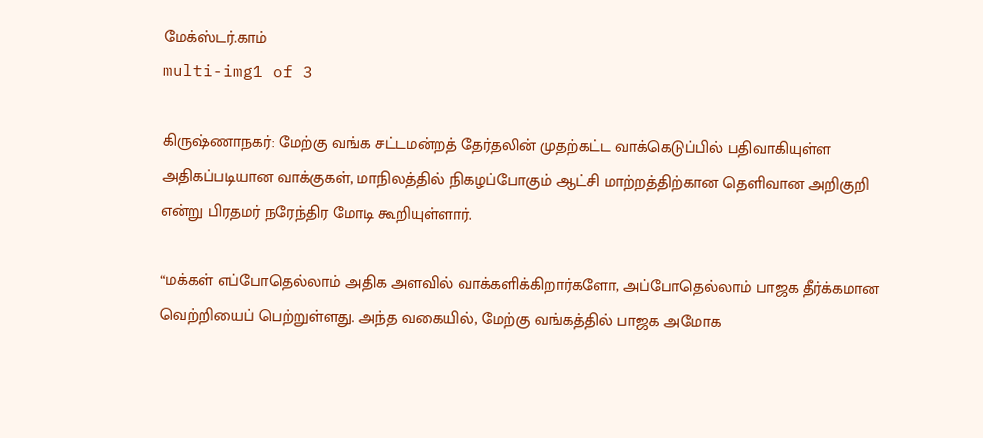மேக்ஸ்டர்.காம்
multi-img1 of 3

கிருஷ்ணாநகர்: மேற்கு வங்க சட்டமன்றத் தேர்தலின் முதற்கட்ட வாக்கெடுப்பில் பதிவாகியுள்ள அதிகப்படியான வாக்குகள், மாநிலத்தில் நிகழப்போகும் ஆட்சி மாற்றத்திற்கான தெளிவான அறிகுறி என்று பிரதமர் நரேந்திர மோடி கூறியுள்ளார்.

“மக்கள் எப்போதெல்லாம் அதிக அளவில் வாக்களிக்கிறார்களோ, அப்போதெல்லாம் பாஜக தீர்க்கமான வெற்றியைப் பெற்றுள்ளது. அந்த வகையில், மேற்கு வங்கத்தில் பாஜக அமோக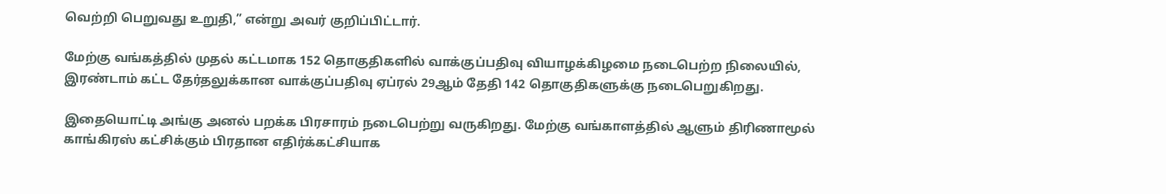வெற்றி பெறுவது உறுதி,” என்று அவர் குறிப்பிட்டார்.

மேற்கு வங்கத்தில் முதல் கட்டமாக 152 தொகுதிகளில் வாக்குப்பதிவு வியாழக்கிழமை நடைபெற்ற நிலையில், இரண்டாம் கட்ட தேர்தலுக்கான வாக்குப்பதிவு ஏப்ரல் 29ஆம் தேதி 142 தொகுதிகளுக்கு நடைபெறுகிறது.

இதையொட்டி அங்கு அனல் பறக்க பிரசாரம் நடைபெற்று வருகிறது. மேற்கு வங்காளத்தில் ஆளும் திரிணாமூல் காங்கிரஸ் கட்சிக்கும் பிரதான எதிர்க்கட்சியாக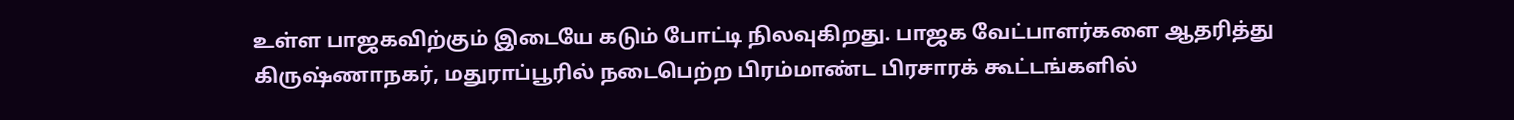உள்ள பாஜகவிற்கும் இடையே கடும் போட்டி நிலவுகிறது. பாஜக வேட்பாளர்களை ஆதரித்து கிருஷ்ணாநகர், மதுராப்பூரில் நடைபெற்ற பிரம்மாண்ட பிரசாரக் கூட்டங்களில்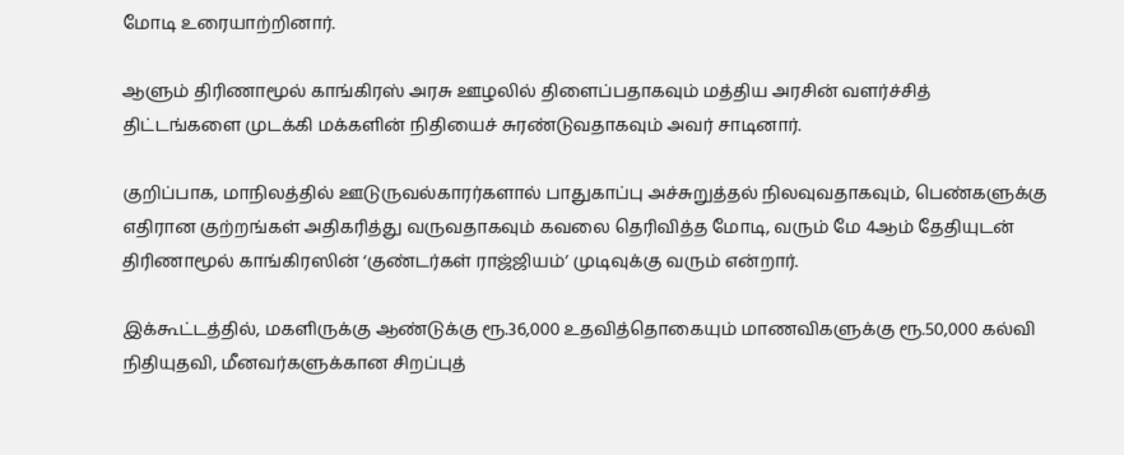மோடி உரையாற்றினார்.

ஆளும் திரிணாமூல் காங்கிரஸ் அரசு ஊழலில் திளைப்பதாகவும் மத்திய அரசின் வளர்ச்சித் திட்டங்களை முடக்கி மக்களின் நிதியைச் சுரண்டுவதாகவும் அவர் சாடினார்.

குறிப்பாக, மாநிலத்தில் ஊடுருவல்காரர்களால் பாதுகாப்பு அச்சுறுத்தல் நிலவுவதாகவும், பெண்களுக்கு எதிரான குற்றங்கள் அதிகரித்து வருவதாகவும் கவலை தெரிவித்த மோடி, வரும் மே 4ஆம் தேதியுடன் திரிணாமூல் காங்கிரஸின் ‘குண்டர்கள் ராஜ்ஜியம்’ முடிவுக்கு வரும் என்றார்.

இக்கூட்டத்தில், மகளிருக்கு ஆண்டுக்கு ரூ.36,000 உதவித்தொகையும் மாணவிகளுக்கு ரூ.50,000 கல்வி நிதியுதவி, மீனவர்களுக்கான சிறப்புத்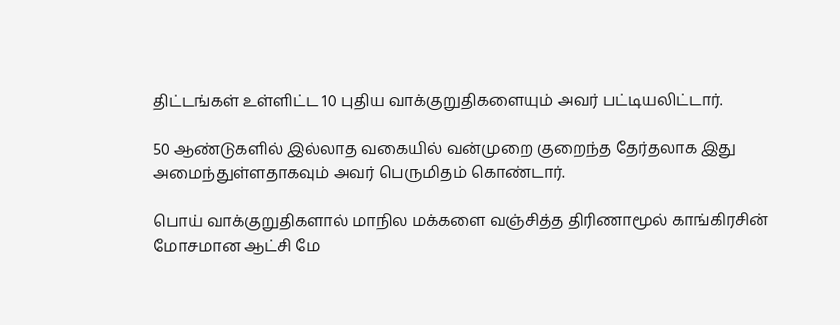திட்டங்கள் உள்ளிட்ட 10 புதிய வாக்குறுதிகளையும் அவர் பட்டியலிட்டார்.

50 ஆண்டுகளில் இல்லாத வகையில் வன்முறை குறைந்த தேர்தலாக இது அமைந்துள்ளதாகவும் அவர் பெருமிதம் கொண்டார்.

பொய் வாக்குறுதிகளால் மாநில மக்களை வஞ்சித்த திரிணாமூல் காங்கிரசின் மோசமான ஆட்சி மே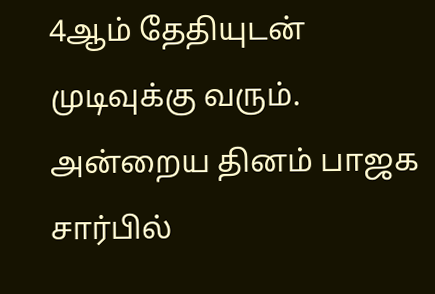4ஆம் தேதியுடன் முடிவுக்கு வரும். அன்றைய தினம் பாஜக சார்பில்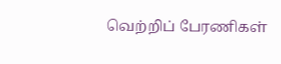வெற்றிப் பேரணிகள்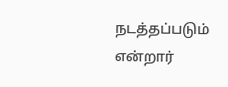நடத்தப்படும் என்றார்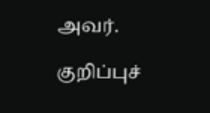அவர்.

குறிப்புச்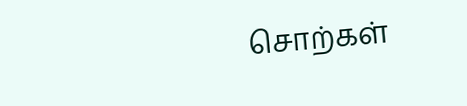சொற்கள்